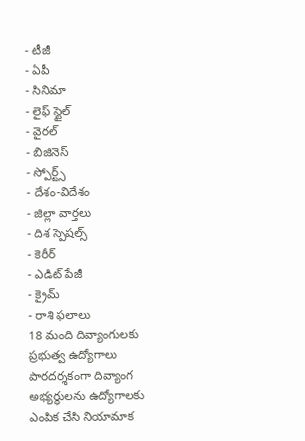- టీజీ
- ఏపీ
- సినిమా
- లైఫ్ స్టైల్
- వైరల్
- బిజినెస్
- స్పోర్ట్స్
- దేశం-విదేశం
- జిల్లా వార్తలు
- దిశ స్పెషల్స్
- కెరీర్
- ఎడిట్ పేజీ
- క్రైమ్
- రాశి ఫలాలు
18 మంది దివ్యాంగులకు ప్రభుత్వ ఉద్యోగాలు
పారదర్శకంగా దివ్యాంగ అభ్యర్థులను ఉద్యోగాలకు ఎంపిక చేసి నియామాక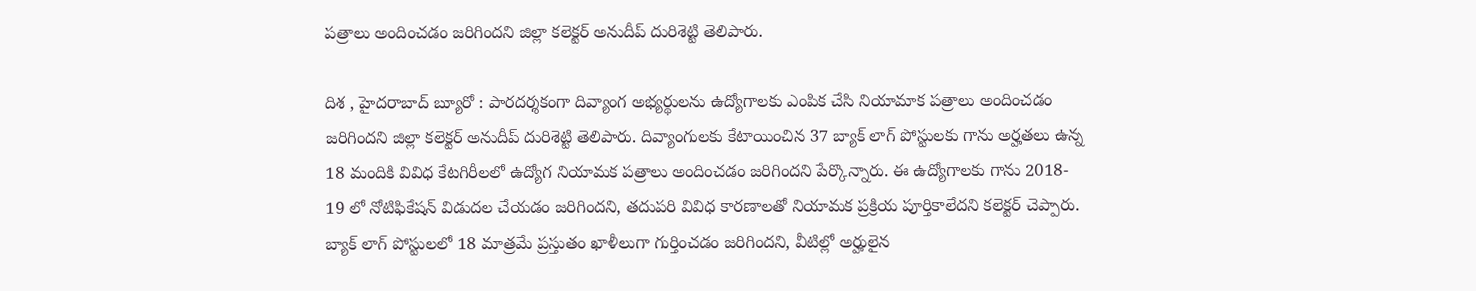పత్రాలు అందించడం జరిగిందని జిల్లా కలెక్టర్ అనుదీప్ దురిశెట్టి తెలిపారు.

దిశ , హైదరాబాద్ బ్యూరో : పారదర్శకంగా దివ్యాంగ అభ్యర్థులను ఉద్యోగాలకు ఎంపిక చేసి నియామాక పత్రాలు అందించడం జరిగిందని జిల్లా కలెక్టర్ అనుదీప్ దురిశెట్టి తెలిపారు. దివ్యాంగులకు కేటాయించిన 37 బ్యాక్ లాగ్ పోస్టులకు గాను అర్హతలు ఉన్న 18 మందికి వివిధ కేటగిరీలలో ఉద్యోగ నియామక పత్రాలు అందించడం జరిగిందని పేర్కొన్నారు. ఈ ఉద్యోగాలకు గాను 2018- 19 లో నోటిఫికేషన్ విడుదల చేయడం జరిగిందని, తదుపరి వివిధ కారణాలతో నియామక ప్రక్రియ పూర్తికాలేదని కలెక్టర్ చెప్పారు. బ్యాక్ లాగ్ పోస్టులలో 18 మాత్రమే ప్రస్తుతం ఖాళీలుగా గుర్తించడం జరిగిందని, వీటిల్లో అర్హులైన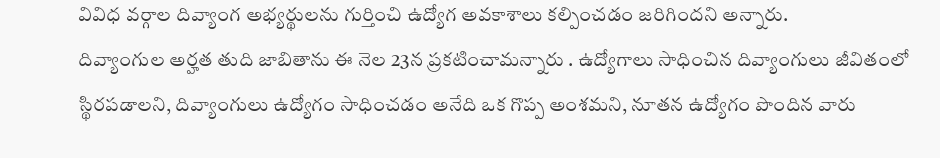వివిధ వర్గాల దివ్యాంగ అభ్యర్థులను గుర్తించి ఉద్యోగ అవకాశాలు కల్పించడం జరిగిందని అన్నారు.
దివ్యాంగుల అర్హత తుది జాబితాను ఈ నెల 23న ప్రకటించామన్నారు . ఉద్యోగాలు సాధించిన దివ్యాంగులు జీవితంలో స్థిరపడాలని, దివ్యాంగులు ఉద్యోగం సాధించడం అనేది ఒక గొప్ప అంశమని, నూతన ఉద్యోగం పొందిన వారు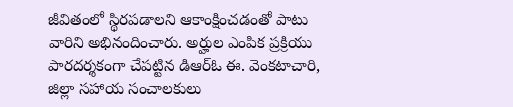జీవితంలో స్థిరపడాలని ఆకాంక్షించడంతో పాటు వారిని అభినందించారు. అర్హుల ఎంపిక ప్రక్రియు పారదర్శకంగా చేపట్టిన డిఆర్ఓ ఈ. వెంకటాచారి, జిల్లా సహాయ సంచాలకులు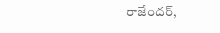రాజేందర్,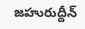జహురుద్దీన్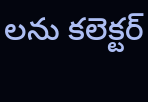లను కలెక్టర్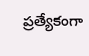ప్రత్యేకంగా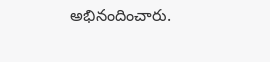అభినందించారు.